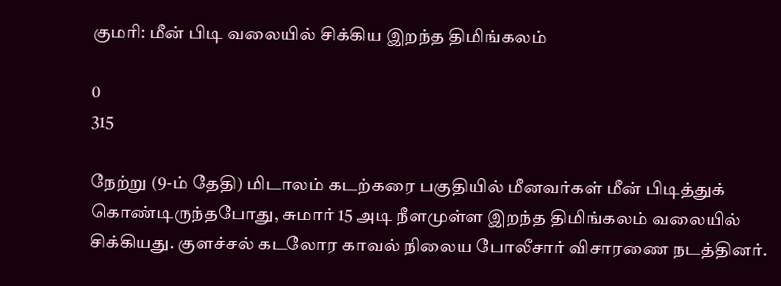குமரி: மீன் பிடி வலையில் சிக்கிய இறந்த திமிங்கலம்

0
315

நேற்று (9-ம் தேதி) மிடாலம் கடற்கரை பகுதியில் மீனவர்கள் மீன் பிடித்துக் கொண்டிருந்தபோது, சுமார் 15 அடி நீளமுள்ள இறந்த திமிங்கலம் வலையில் சிக்கியது. குளச்சல் கடலோர காவல் நிலைய போலீசார் விசாரணை நடத்தினர்.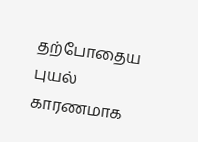தற்போதைய புயல் காரணமாக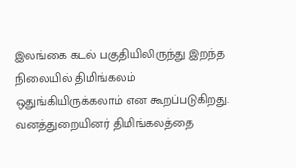இலங்கை கடல் பகுதியிலிருந்து இறந்த நிலையில் திமிங்கலம் ஒதுங்கியிருக்கலாம் என கூறப்படுகிறது. வனத்துறையினர் திமிங்கலத்தை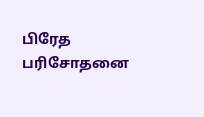பிரேத பரிசோதனை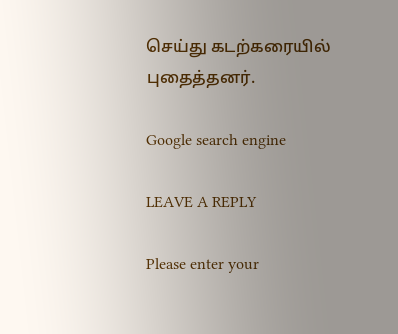செய்து கடற்கரையில் புதைத்தனர்.

Google search engine

LEAVE A REPLY

Please enter your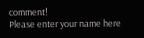comment!
Please enter your name here